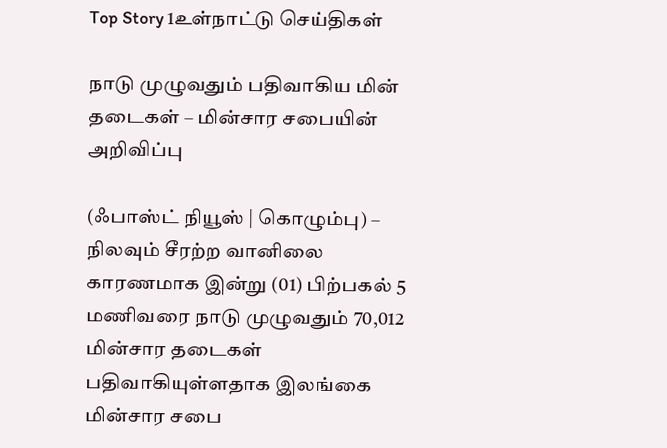Top Story 1உள்நாட்டு செய்திகள்

நாடு முழுவதும் பதிவாகிய மின் தடைகள் – மின்சார சபையின் அறிவிப்பு

(ஃபாஸ்ட் நியூஸ் | கொழும்பு) – நிலவும் சீரற்ற வானிலை காரணமாக இன்று (01) பிற்பகல் 5 மணிவரை நாடு முழுவதும் 70,012 மின்சார தடைகள் பதிவாகியுள்ளதாக இலங்கை மின்சார சபை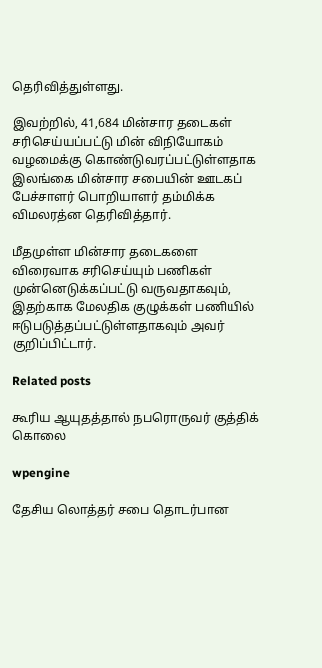தெரிவித்துள்ளது.

இவற்றில், 41,684 மின்சார தடைகள் சரிசெய்யப்பட்டு மின் விநியோகம் வழமைக்கு கொண்டுவரப்பட்டுள்ளதாக இலங்கை மின்சார சபையின் ஊடகப் பேச்சாளர் பொறியாளர் தம்மிக்க விமலரத்ன தெரிவித்தார்.

மீதமுள்ள மின்சார தடைகளை விரைவாக சரிசெய்யும் பணிகள் முன்னெடுக்கப்பட்டு வருவதாகவும், இதற்காக மேலதிக குழுக்கள் பணியில் ஈடுபடுத்தப்பட்டுள்ளதாகவும் அவர் குறிப்பிட்டார்.

Related posts

கூரிய ஆயுதத்தால் நபரொருவர் குத்திக் கொலை

wpengine

தேசிய லொத்தர் சபை தொடர்பான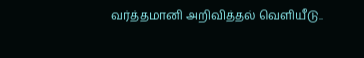வர்த்தமானி அறிவித்தல் வெளியீடு..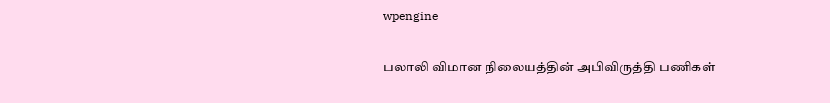wpengine

பலாலி விமான நிலையத்தின் அபிவிருத்தி பணிகள்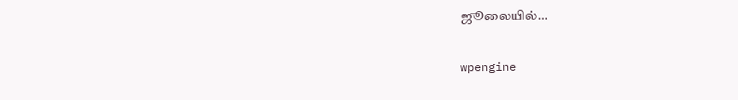ஜூலையில்…

wpengine